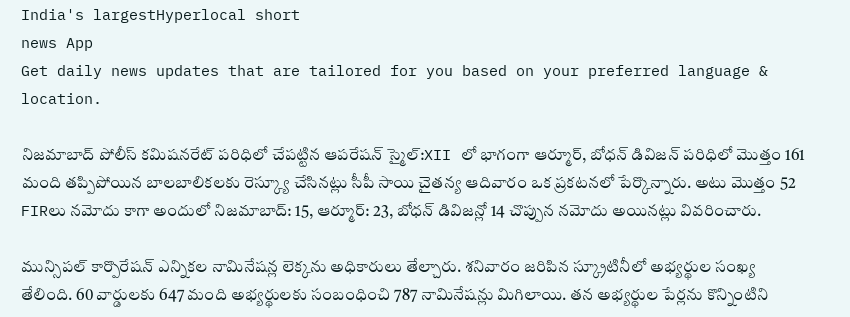India's largestHyperlocal short
news App
Get daily news updates that are tailored for you based on your preferred language & location.

నిజమాబాద్ పోలీస్ కమిషనరేట్ పరిధిలో చేపట్టిన ఆపరేషన్ స్మైల్:XII లో భాగంగా ఆర్మూర్, బోధన్ డివిజన్ పరిధిలో మొత్తం 161 మంది తప్పిపోయిన బాలబాలికలకు రెస్క్యూ చేసినట్లు సీపీ సాయి చైతన్య ఆదివారం ఒక ప్రకటనలో పేర్కొన్నారు. అటు మొత్తం 52 FIRలు నమోదు కాగా అందులో నిజమాబాద్: 15, ఆర్మూర్: 23, బోధన్ డివిజన్లో 14 చొప్పున నమోదు అయినట్లు వివరించారు.

మున్సిపల్ కార్పొరేషన్ ఎన్నికల నామినేషన్ల లెక్కను అధికారులు తేల్చారు. శనివారం జరిపిన స్క్రూటినీలో అభ్యర్థుల సంఖ్య తేలింది. 60 వార్డులకు 647 మంది అభ్యర్థులకు సంబంధించి 787 నామినేషన్లు మిగిలాయి. తన అభ్యర్థుల పేర్లను కొన్నింటిని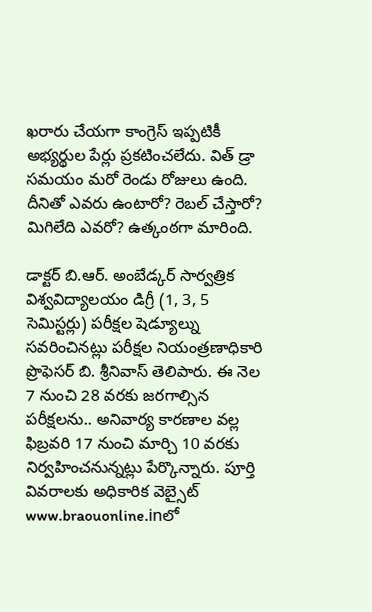ఖరారు చేయగా కాంగ్రెస్ ఇప్పటికీ అభ్యర్థుల పేర్లు ప్రకటించలేదు. విత్ డ్రా సమయం మరో రెండు రోజులు ఉంది. దీనితో ఎవరు ఉంటారో? రెబల్ చేస్తారో? మిగిలేది ఎవరో? ఉత్కంఠగా మారింది.

డాక్టర్ బి.ఆర్. అంబేడ్కర్ సార్వత్రిక విశ్వవిద్యాలయం డిగ్రీ (1, 3, 5 సెమిస్టర్లు) పరీక్షల షెడ్యూల్ను సవరించినట్లు పరీక్షల నియంత్రణాధికారి ప్రొఫెసర్ బి. శ్రీనివాస్ తెలిపారు. ఈ నెల 7 నుంచి 28 వరకు జరగాల్సిన పరీక్షలను.. అనివార్య కారణాల వల్ల ఫిబ్రవరి 17 నుంచి మార్చి 10 వరకు నిర్వహించనున్నట్లు పేర్కొన్నారు. పూర్తి వివరాలకు అధికారిక వెబ్సైట్ www.braouonline.inలో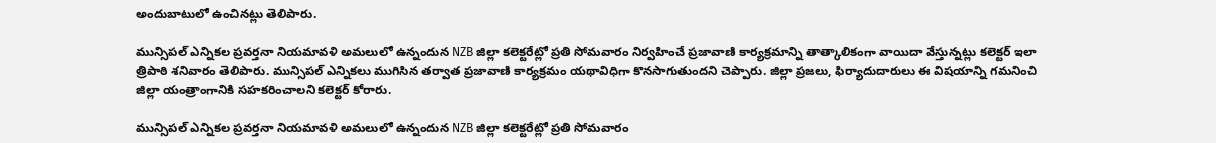అందుబాటులో ఉంచినట్లు తెలిపారు.

మున్సిపల్ ఎన్నికల ప్రవర్తనా నియమావళి అమలులో ఉన్నందున NZB జిల్లా కలెక్టరేట్లో ప్రతి సోమవారం నిర్వహించే ప్రజావాణి కార్యక్రమాన్ని తాత్కాలికంగా వాయిదా వేస్తున్నట్లు కలెక్టర్ ఇలా త్రిపాఠి శనివారం తెలిపారు. మున్సిపల్ ఎన్నికలు ముగిసిన తర్వాత ప్రజావాణి కార్యక్రమం యథావిధిగా కొనసాగుతుందని చెప్పారు. జిల్లా ప్రజలు, ఫిర్యాదుదారులు ఈ విషయాన్ని గమనించి జిల్లా యంత్రాంగానికి సహకరించాలని కలెక్టర్ కోరారు.

మున్సిపల్ ఎన్నికల ప్రవర్తనా నియమావళి అమలులో ఉన్నందున NZB జిల్లా కలెక్టరేట్లో ప్రతి సోమవారం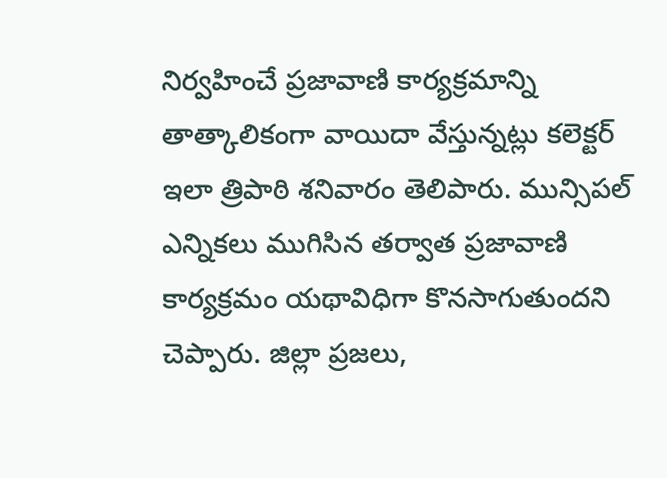నిర్వహించే ప్రజావాణి కార్యక్రమాన్ని తాత్కాలికంగా వాయిదా వేస్తున్నట్లు కలెక్టర్ ఇలా త్రిపాఠి శనివారం తెలిపారు. మున్సిపల్ ఎన్నికలు ముగిసిన తర్వాత ప్రజావాణి కార్యక్రమం యథావిధిగా కొనసాగుతుందని చెప్పారు. జిల్లా ప్రజలు,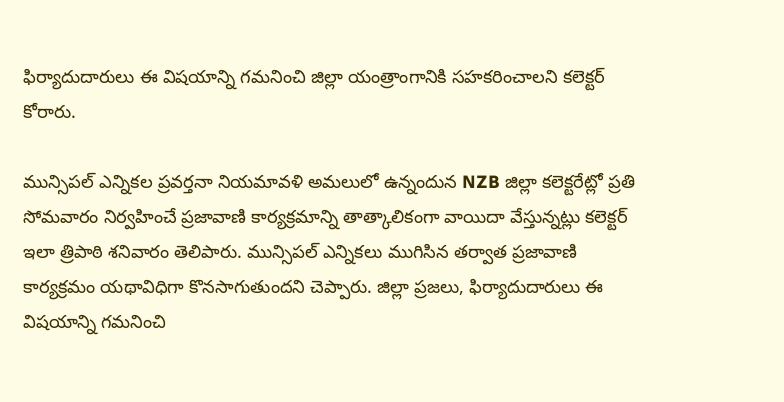ఫిర్యాదుదారులు ఈ విషయాన్ని గమనించి జిల్లా యంత్రాంగానికి సహకరించాలని కలెక్టర్ కోరారు.

మున్సిపల్ ఎన్నికల ప్రవర్తనా నియమావళి అమలులో ఉన్నందున NZB జిల్లా కలెక్టరేట్లో ప్రతి సోమవారం నిర్వహించే ప్రజావాణి కార్యక్రమాన్ని తాత్కాలికంగా వాయిదా వేస్తున్నట్లు కలెక్టర్ ఇలా త్రిపాఠి శనివారం తెలిపారు. మున్సిపల్ ఎన్నికలు ముగిసిన తర్వాత ప్రజావాణి కార్యక్రమం యథావిధిగా కొనసాగుతుందని చెప్పారు. జిల్లా ప్రజలు, ఫిర్యాదుదారులు ఈ విషయాన్ని గమనించి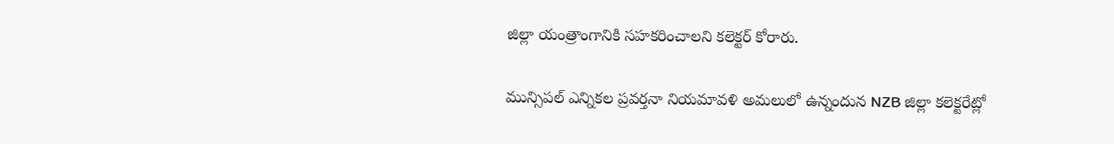జిల్లా యంత్రాంగానికి సహకరించాలని కలెక్టర్ కోరారు.

మున్సిపల్ ఎన్నికల ప్రవర్తనా నియమావళి అమలులో ఉన్నందున NZB జిల్లా కలెక్టరేట్లో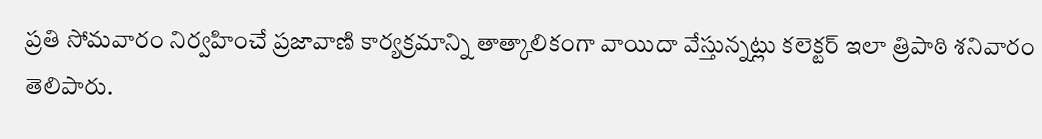ప్రతి సోమవారం నిర్వహించే ప్రజావాణి కార్యక్రమాన్ని తాత్కాలికంగా వాయిదా వేస్తున్నట్లు కలెక్టర్ ఇలా త్రిపాఠి శనివారం తెలిపారు.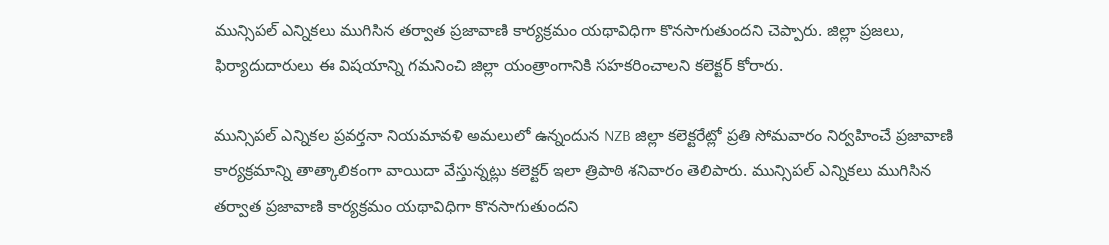మున్సిపల్ ఎన్నికలు ముగిసిన తర్వాత ప్రజావాణి కార్యక్రమం యథావిధిగా కొనసాగుతుందని చెప్పారు. జిల్లా ప్రజలు, ఫిర్యాదుదారులు ఈ విషయాన్ని గమనించి జిల్లా యంత్రాంగానికి సహకరించాలని కలెక్టర్ కోరారు.

మున్సిపల్ ఎన్నికల ప్రవర్తనా నియమావళి అమలులో ఉన్నందున NZB జిల్లా కలెక్టరేట్లో ప్రతి సోమవారం నిర్వహించే ప్రజావాణి కార్యక్రమాన్ని తాత్కాలికంగా వాయిదా వేస్తున్నట్లు కలెక్టర్ ఇలా త్రిపాఠి శనివారం తెలిపారు. మున్సిపల్ ఎన్నికలు ముగిసిన తర్వాత ప్రజావాణి కార్యక్రమం యథావిధిగా కొనసాగుతుందని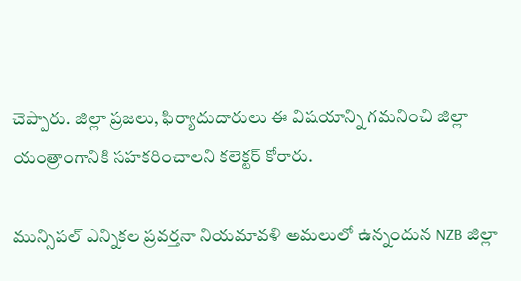చెప్పారు. జిల్లా ప్రజలు, ఫిర్యాదుదారులు ఈ విషయాన్ని గమనించి జిల్లా యంత్రాంగానికి సహకరించాలని కలెక్టర్ కోరారు.

మున్సిపల్ ఎన్నికల ప్రవర్తనా నియమావళి అమలులో ఉన్నందున NZB జిల్లా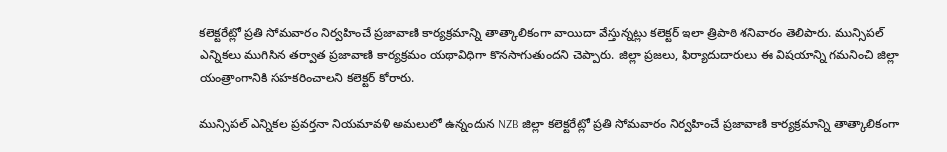కలెక్టరేట్లో ప్రతి సోమవారం నిర్వహించే ప్రజావాణి కార్యక్రమాన్ని తాత్కాలికంగా వాయిదా వేస్తున్నట్లు కలెక్టర్ ఇలా త్రిపాఠి శనివారం తెలిపారు. మున్సిపల్ ఎన్నికలు ముగిసిన తర్వాత ప్రజావాణి కార్యక్రమం యథావిధిగా కొనసాగుతుందని చెప్పారు. జిల్లా ప్రజలు, ఫిర్యాదుదారులు ఈ విషయాన్ని గమనించి జిల్లా యంత్రాంగానికి సహకరించాలని కలెక్టర్ కోరారు.

మున్సిపల్ ఎన్నికల ప్రవర్తనా నియమావళి అమలులో ఉన్నందున NZB జిల్లా కలెక్టరేట్లో ప్రతి సోమవారం నిర్వహించే ప్రజావాణి కార్యక్రమాన్ని తాత్కాలికంగా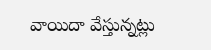వాయిదా వేస్తున్నట్లు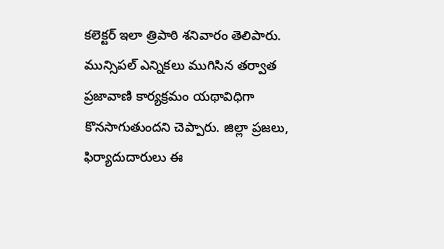కలెక్టర్ ఇలా త్రిపాఠి శనివారం తెలిపారు. మున్సిపల్ ఎన్నికలు ముగిసిన తర్వాత ప్రజావాణి కార్యక్రమం యథావిధిగా కొనసాగుతుందని చెప్పారు. జిల్లా ప్రజలు, ఫిర్యాదుదారులు ఈ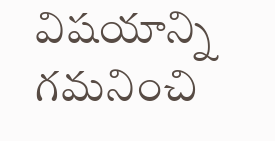విషయాన్ని గమనించి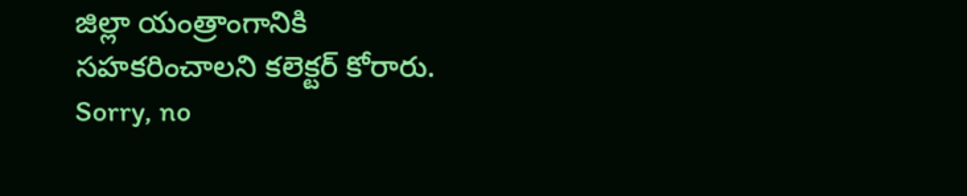జిల్లా యంత్రాంగానికి సహకరించాలని కలెక్టర్ కోరారు.
Sorry, no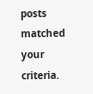posts matched your criteria.